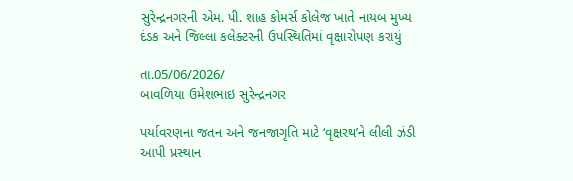સુરેન્દ્રનગરની એમ. પી. શાહ કોમર્સ કોલેજ ખાતે નાયબ મુખ્ય દંડક અને જિલ્લા કલેક્ટરની ઉપસ્થિતિમાં વૃક્ષારોપણ કરાયું

તા.05/06/2026/
બાવળિયા ઉમેશભાઇ સુરેન્દ્રનગર

પર્યાવરણના જતન અને જનજાગૃતિ માટે ‘વૃક્ષરથ’ને લીલી ઝંડી આપી પ્રસ્થાન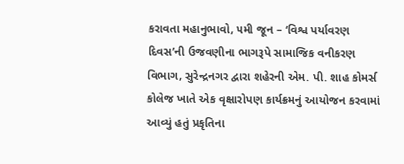કરાવતા મહાનુભાવો, ૫મી જૂન – ‘વિશ્વ પર્યાવરણ દિવસ’ની ઉજવણીના ભાગરૂપે સામાજિક વનીકરણ વિભાગ, સુરેન્દ્રનગર દ્વારા શહેરની એમ. પી. શાહ કોમર્સ કોલેજ ખાતે એક વૃક્ષારોપણ કાર્યક્રમનું આયોજન કરવામાં આવ્યું હતું પ્રકૃતિના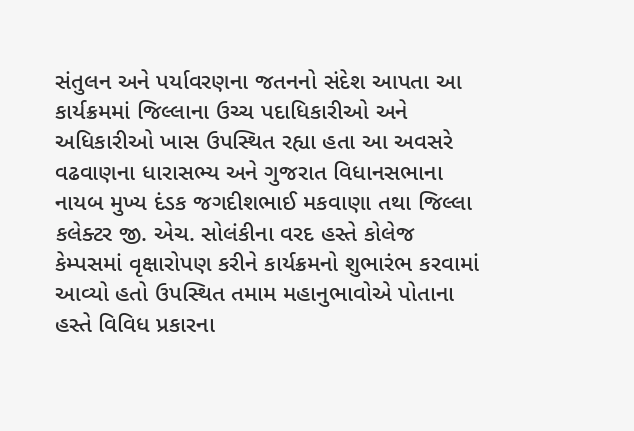સંતુલન અને પર્યાવરણના જતનનો સંદેશ આપતા આ કાર્યક્રમમાં જિલ્લાના ઉચ્ચ પદાધિકારીઓ અને અધિકારીઓ ખાસ ઉપસ્થિત રહ્યા હતા આ અવસરે વઢવાણના ધારાસભ્ય અને ગુજરાત વિધાનસભાના નાયબ મુખ્ય દંડક જગદીશભાઈ મકવાણા તથા જિલ્લા કલેક્ટર જી. એચ. સોલંકીના વરદ હસ્તે કોલેજ કેમ્પસમાં વૃક્ષારોપણ કરીને કાર્યક્રમનો શુભારંભ કરવામાં આવ્યો હતો ઉપસ્થિત તમામ મહાનુભાવોએ પોતાના હસ્તે વિવિધ પ્રકારના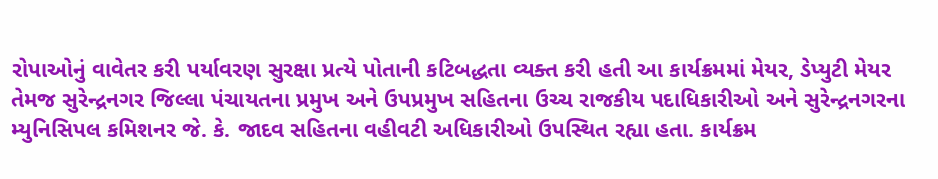રોપાઓનું વાવેતર કરી પર્યાવરણ સુરક્ષા પ્રત્યે પોતાની કટિબદ્ધતા વ્યક્ત કરી હતી આ કાર્યક્રમમાં મેયર, ડેપ્યુટી મેયર તેમજ સુરેન્દ્રનગર જિલ્લા પંચાયતના પ્રમુખ અને ઉપપ્રમુખ સહિતના ઉચ્ચ રાજકીય પદાધિકારીઓ અને સુરેન્દ્રનગરના મ્યુનિસિપલ કમિશનર જે. કે. જાદવ સહિતના વહીવટી અધિકારીઓ ઉપસ્થિત રહ્યા હતા. કાર્યક્રમ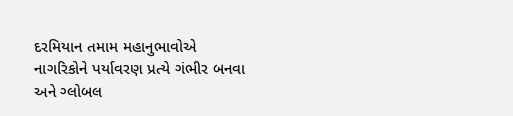દરમિયાન તમામ મહાનુભાવોએ નાગરિકોને પર્યાવરણ પ્રત્યે ગંભીર બનવા અને ગ્લોબલ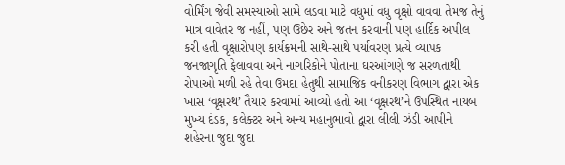વોર્મિંગ જેવી સમસ્યાઓ સામે લડવા માટે વધુમાં વધુ વૃક્ષો વાવવા તેમજ તેનું માત્ર વાવેતર જ નહીં, પણ ઉછેર અને જતન કરવાની પણ હાર્દિક અપીલ કરી હતી વૃક્ષારોપણ કાર્યક્રમની સાથે-સાથે પર્યાવરણ પ્રત્યે વ્યાપક જનજાગૃતિ ફેલાવવા અને નાગરિકોને પોતાના ઘરઆંગણે જ સરળતાથી રોપાઓ મળી રહે તેવા ઉમદા હેતુથી સામાજિક વનીકરણ વિભાગ દ્વારા એક ખાસ ‘વૃક્ષરથ’ તૈયાર કરવામાં આવ્યો હતો આ ‘વૃક્ષરથ’ને ઉપસ્થિત નાયબ મુખ્ય દંડક, કલેક્ટર અને અન્ય મહાનુભાવો દ્વારા લીલી ઝંડી આપીને શહેરના જુદા જુદા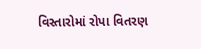વિસ્તારોમાં રોપા વિતરણ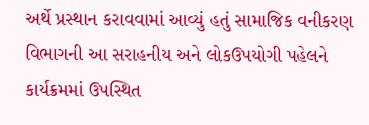અર્થે પ્રસ્થાન કરાવવામાં આવ્યું હતું સામાજિક વનીકરણ વિભાગની આ સરાહનીય અને લોકઉપયોગી પહેલને કાર્યક્રમમાં ઉપસ્થિત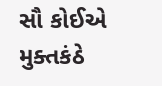સૌ કોઈએ મુક્તકંઠે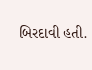બિરદાવી હતી.